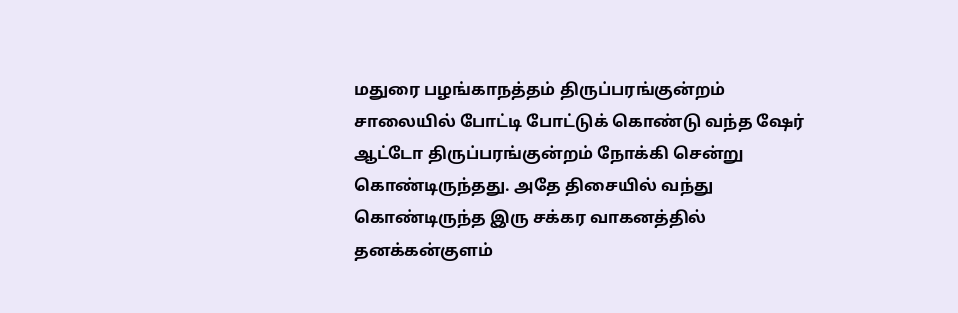மதுரை பழங்காநத்தம் திருப்பரங்குன்றம் சாலையில் போட்டி போட்டுக் கொண்டு வந்த ஷேர் ஆட்டோ திருப்பரங்குன்றம் நோக்கி சென்று கொண்டிருந்தது. அதே திசையில் வந்து கொண்டிருந்த இரு சக்கர வாகனத்தில் தனக்கன்குளம்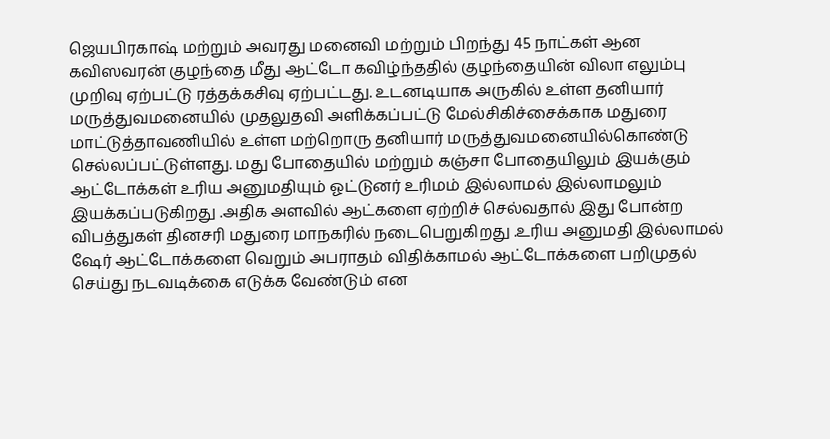ஜெயபிரகாஷ் மற்றும் அவரது மனைவி மற்றும் பிறந்து 45 நாட்கள் ஆன கவிஸவரன் குழந்தை மீது ஆட்டோ கவிழ்ந்ததில் குழந்தையின் விலா எலும்பு முறிவு ஏற்பட்டு ரத்தக்கசிவு ஏற்பட்டது. உடனடியாக அருகில் உள்ள தனியார் மருத்துவமனையில் முதலுதவி அளிக்கப்பட்டு மேல்சிகிச்சைக்காக மதுரை மாட்டுத்தாவணியில் உள்ள மற்றொரு தனியார் மருத்துவமனையில்கொண்டு செல்லப்பட்டுள்ளது. மது போதையில் மற்றும் கஞ்சா போதையிலும் இயக்கும் ஆட்டோக்கள் உரிய அனுமதியும் ஓட்டுனர் உரிமம் இல்லாமல் இல்லாமலும் இயக்கப்படுகிறது .அதிக அளவில் ஆட்களை ஏற்றிச் செல்வதால் இது போன்ற விபத்துகள் தினசரி மதுரை மாநகரில் நடைபெறுகிறது .உரிய அனுமதி இல்லாமல் ஷேர் ஆட்டோக்களை வெறும் அபராதம் விதிக்காமல் ஆட்டோக்களை பறிமுதல் செய்து நடவடிக்கை எடுக்க வேண்டும் என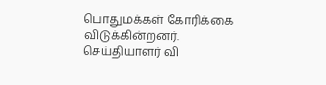பொதுமக்கள் கோரிக்கை விடுக்கின்றனர்.
செய்தியாளர் வி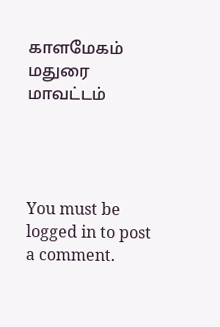காளமேகம் மதுரை மாவட்டம்




You must be logged in to post a comment.